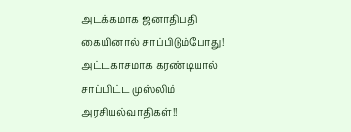அடக்கமாக ஜனாதிபதி கையினால் சாப்பிடும்போது!
அட்டகாசமாக கரண்டியால் சாப்பிட்ட முஸ்லிம் அரசியல்வாதிகள்!!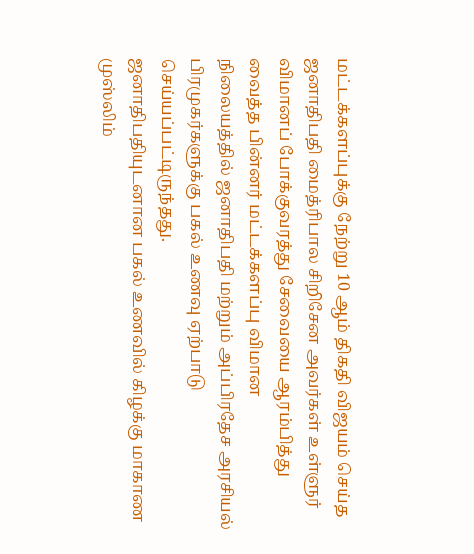மட்டக்களப்புக்கு நேற்று 10 ஆம் திகதி விஜயம் செய்த ஜனாதிபதி மைத்ரிபால சிறிசேன அவர்கள் உள்ளுர் விமானப் போக்குவரத்து சேவையை ஆரம்பித்து வைத்த பின்னர் மட்டக்களப்பு விமான
நிலையத்தில் ஜனாதிபதி மற்றும் அப்பிரதேச அரசியல் பிரமுகர்களுக்கு பகல் உணவு ஏற்பாடு
செய்யப்பட்டிருந்தது.
ஜனாதிபதியுடனான பகல் உணவில் கிழக்கு மாகாண முஸ்லிம்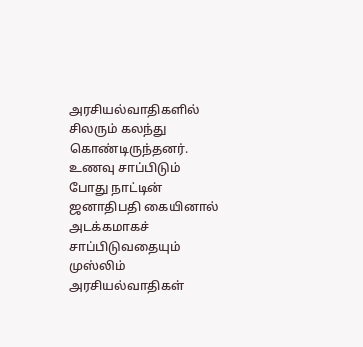அரசியல்வாதிகளில்
சிலரும் கலந்து கொண்டிருந்தனர்.
உணவு சாப்பிடும் போது நாட்டின் ஜனாதிபதி கையினால் அடக்கமாகச்
சாப்பிடுவதையும் முஸ்லிம் அரசியல்வாதிகள்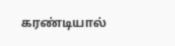கரண்டியால்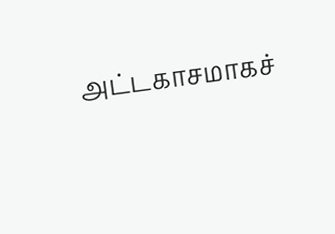அட்டகாசமாகச்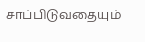சாப்பிடுவதையும்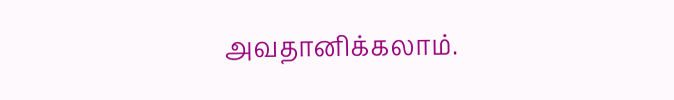அவதானிக்கலாம்.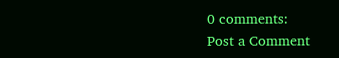0 comments:
Post a Comment